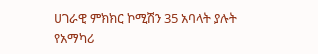ሀገራዊ ምክክር ኮሚሽን 35 አባላት ያሉት የአማካሪ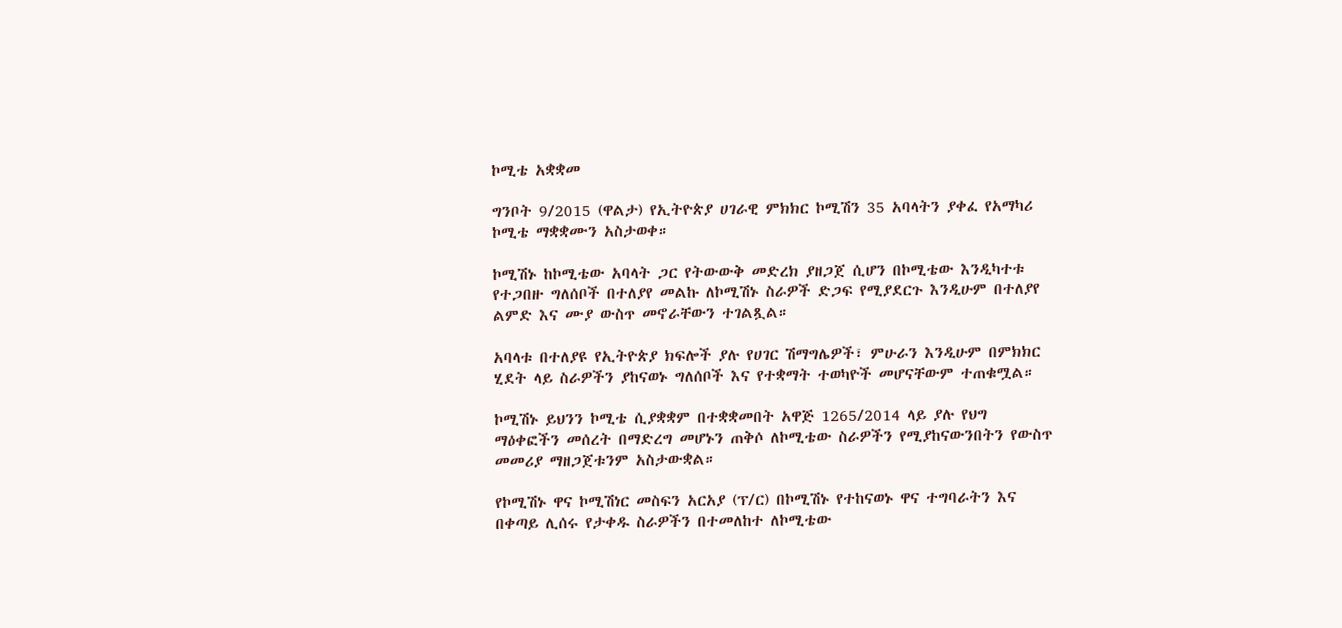ኮሚቴ አቋቋመ

ግንቦት 9/2015 (ዋልታ) የኢትዮጵያ ሀገራዊ ምክክር ኮሚሽን 35 አባላትን ያቀፈ የአማካሪ ኮሚቴ ማቋቋሙን አስታወቀ።

ኮሚሽኑ ከኮሚቴው አባላት ጋር የትውውቅ መድረክ ያዘጋጀ ሲሆን በኮሚቴው እንዲካተቱ የተጋበዙ ግለሰቦች በተለያየ መልኩ ለኮሚሽኑ ስራዎች ድጋፍ የሚያደርጉ እንዲሁም በተለያየ ልምድ እና ሙያ ውስጥ መኖራቸውን ተገልጿል።

አባላቱ በተለያዩ የኢትዮጵያ ክፍሎች ያሉ የሀገር ሽማግሌዎች፣ ምሁራን እንዲሁም በምክክር ሂደት ላይ ስራዎችን ያከናወኑ ግለሰቦች እና የተቋማት ተወካዮች መሆናቸውም ተጠቁሟል።

ኮሚሽኑ ይህንን ኮሚቴ ሲያቋቋም በተቋቋመበት አዋጅ 1265/2014 ላይ ያሉ የህግ ማዕቀፎችን መሰረት በማድረግ መሆኑን ጠቅሶ ለኮሚቴው ስራዎችን የሚያከናውንበትን የውስጥ መመሪያ ማዘጋጀቱንም አስታውቋል።

የኮሚሽኑ ዋና ኮሚሽነር መስፍን አርአያ (ፕ/ር) በኮሚሽኑ የተከናወኑ ዋና ተግባራትን እና በቀጣይ ሊሰሩ የታቀዱ ስራዎችን በተመለከተ ለኮሚቴው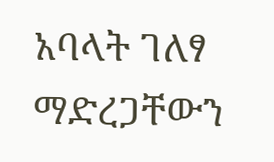አባላት ገለፃ ማድረጋቸውን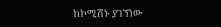ከኮሚሽኑ ያገኘነው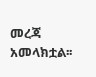መረጃ አመላክቷል፡፡